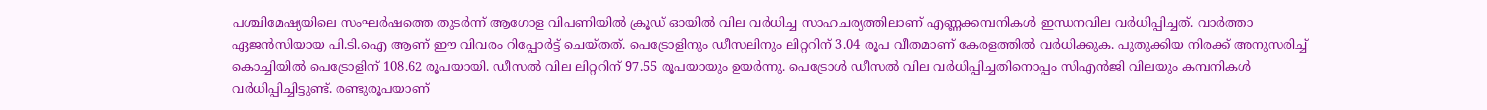പശ്ചിമേഷ്യയിലെ സംഘർഷത്തെ തുടർന്ന് ആഗോള വിപണിയിൽ ക്രൂഡ് ഓയിൽ വില വർധിച്ച സാഹചര്യത്തിലാണ് എണ്ണക്കമ്പനികൾ ഇന്ധനവില വർധിപ്പിച്ചത്. വാർത്താ ഏജൻസിയായ പി.ടി.ഐ ആണ് ഈ വിവരം റിപ്പോർട്ട് ചെയ്തത്. പെട്രോളിനും ഡീസലിനും ലിറ്ററിന് 3.04 രൂപ വീതമാണ് കേരളത്തിൽ വർധിക്കുക. പുതുക്കിയ നിരക്ക് അനുസരിച്ച് കൊച്ചിയിൽ പെട്രോളിന് 108.62 രൂപയായി. ഡീസൽ വില ലിറ്ററിന് 97.55 രൂപയായും ഉയർന്നു. പെട്രോൾ ഡീസൽ വില വർധിപ്പിച്ചതിനൊപ്പം സിഎൻജി വിലയും കമ്പനികൾ വർധിപ്പിച്ചിട്ടുണ്ട്. രണ്ടുരൂപയാണ്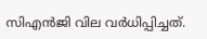സിഎൻജി വില വർധിപ്പിച്ചത്.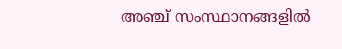അഞ്ച് സംസ്ഥാനങ്ങളിൽ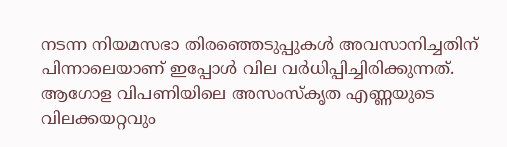നടന്ന നിയമസഭാ തിരഞ്ഞെടുപ്പുകൾ അവസാനിച്ചതിന് പിന്നാലെയാണ് ഇപ്പോൾ വില വർധിപ്പിച്ചിരിക്കുന്നത്. ആഗോള വിപണിയിലെ അസംസ്കൃത എണ്ണയുടെ വിലക്കയറ്റവും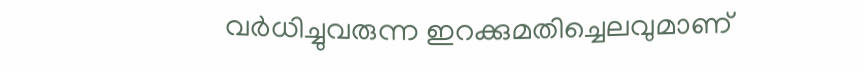വർധിച്ചുവരുന്ന ഇറക്കുമതിച്ചെലവുമാണ്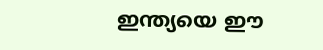ഇന്ത്യയെ ഈ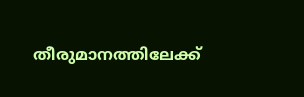തീരുമാനത്തിലേക്ക്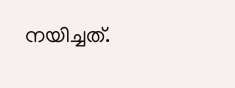നയിച്ചത്.